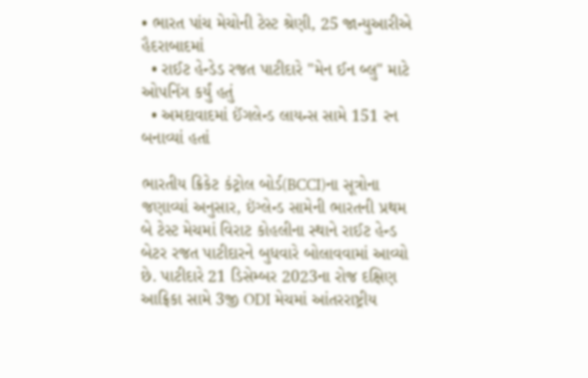• ભારત પાંચ મેચોની ટેસ્ટ શ્રેણી, 25 જાન્યુઆરીએ હૈદરાબાદમાં
  • રાઈટ હેન્ડેડ રજત પાટીદારે "મેન ઈન બ્લુ" માટે ઓપનિંગ કર્યું હતું
  • અમદાવાદમાં ઈંગલેન્ડ લાયન્સ સામે 151 રન બનાવ્યાં હતાં

ભારતીય ક્રિકેટ કંટ્રોલ બોર્ડ(BCCI)ના સૂત્રોના જણાવ્યાં અનુસાર, ઇંગ્લેન્ડ સામેની ભારતની પ્રથમ બે ટેસ્ટ મેચમાં વિરાટ કોહલીના સ્થાને રાઈટ હેન્ડ બેટર રજત પાટીદારને બુધવારે બોલાવવામાં આવ્યો છે. પાટીદારે 21 ડિસેમ્બર 2023ના રોજ દક્ષિણ આફ્રિકા સામે 3જી ODI મેચમાં આંતરરાષ્ટ્રીય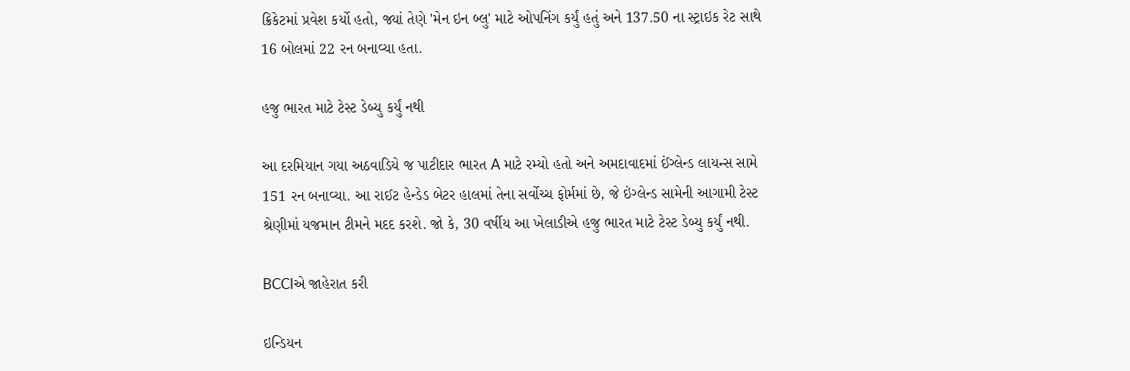ક્રિકેટમાં પ્રવેશ કર્યો હતો, જ્યાં તેણે 'મેન ઇન બ્લુ' માટે ઓપનિંગ કર્યું હતું અને 137.50 ના સ્ટ્રાઇક રેટ સાથે 16 બોલમાં 22 રન બનાવ્યા હતા.

હજુ ભારત માટે ટેસ્ટ ડેબ્યુ કર્યું નથી

આ દરમિયાન ગયા અઠવાડિયે જ પાટીદાર ભારત A માટે રમ્યો હતો અને અમદાવાદમાં ઈંગ્લેન્ડ લાયન્સ સામે 151 રન બનાવ્યા. આ રાઈટ હેન્ડેડ બેટર હાલમાં તેના સર્વોચ્ચ ફોર્મમાં છે, જે ઇંગ્લેન્ડ સામેની આગામી ટેસ્ટ શ્રેણીમાં યજમાન ટીમને મદદ કરશે. જો કે, 30 વર્ષીય આ ખેલાડીએ હજુ ભારત માટે ટેસ્ટ ડેબ્યુ કર્યું નથી.

BCCIએ જાહેરાત કરી

ઇન્ડિયન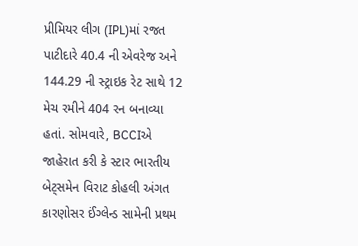પ્રીમિયર લીગ (IPL)માં રજત પાટીદારે 40.4 ની એવરેજ અને 144.29 ની સ્ટ્રાઇક રેટ સાથે 12 મેચ રમીને 404 રન બનાવ્યા હતાં. સોમવારે, BCCIએ જાહેરાત કરી કે સ્ટાર ભારતીય બેટ્સમેન વિરાટ કોહલી અંગત કારણોસર ઈંગ્લેન્ડ સામેની પ્રથમ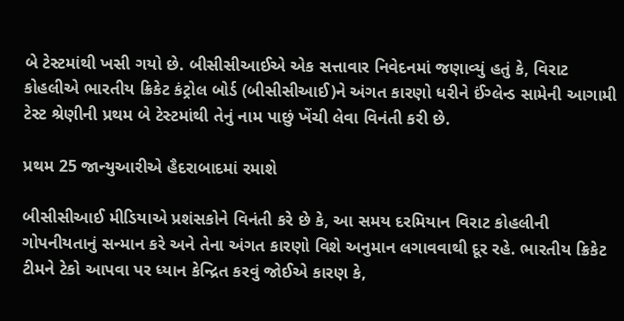બે ટેસ્ટમાંથી ખસી ગયો છે. બીસીસીઆઈએ એક સત્તાવાર નિવેદનમાં જણાવ્યું હતું કે, વિરાટ કોહલીએ ભારતીય ક્રિકેટ કંટ્રોલ બોર્ડ (બીસીસીઆઈ)ને અંગત કારણો ધરીને ઈંગ્લેન્ડ સામેની આગામી ટેસ્ટ શ્રેણીની પ્રથમ બે ટેસ્ટમાંથી તેનું નામ પાછું ખેંચી લેવા વિનંતી કરી છે.

પ્રથમ 25 જાન્યુઆરીએ હૈદરાબાદમાં રમાશે

બીસીસીઆઈ મીડિયાએ પ્રશંસકોને વિનંતી કરે છે કે, આ સમય દરમિયાન વિરાટ કોહલીની ગોપનીયતાનું સન્માન કરે અને તેના અંગત કારણો વિશે અનુમાન લગાવવાથી દૂર રહે. ભારતીય ક્રિકેટ ટીમને ટેકો આપવા પર ધ્યાન કેન્દ્રિત કરવું જોઈએ કારણ કે,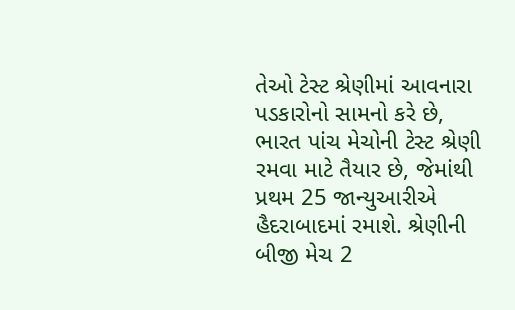તેઓ ટેસ્ટ શ્રેણીમાં આવનારા પડકારોનો સામનો કરે છે, ભારત પાંચ મેચોની ટેસ્ટ શ્રેણી રમવા માટે તૈયાર છે, જેમાંથી પ્રથમ 25 જાન્યુઆરીએ હૈદરાબાદમાં રમાશે. શ્રેણીની બીજી મેચ 2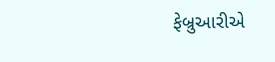ફેબ્રુઆરીએ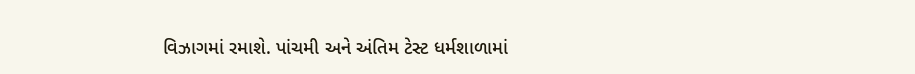વિઝાગમાં રમાશે. પાંચમી અને અંતિમ ટેસ્ટ ધર્મશાળામાં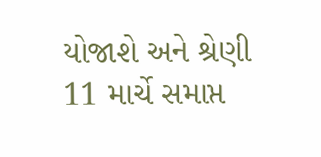યોજાશે અને શ્રેણી 11 માર્ચે સમાપ્ત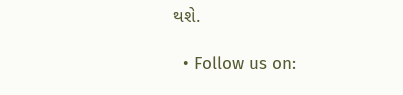થશે.

  • Follow us on: